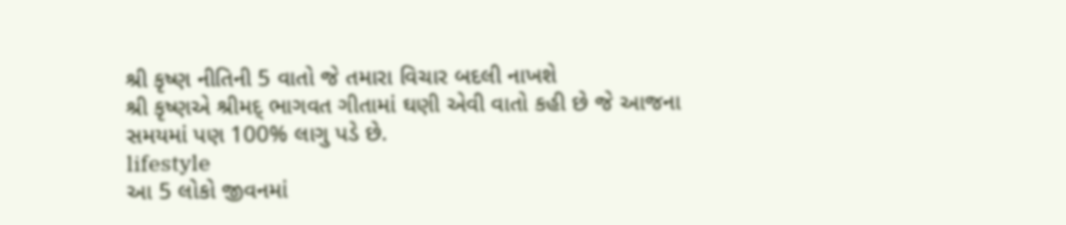શ્રી કૃષ્ણ નીતિની 5 વાતો જે તમારા વિચાર બદલી નાખશે
શ્રી કૃષ્ણએ શ્રીમદ્ ભાગવત ગીતામાં ઘણી એવી વાતો કહી છે જે આજના સમયમાં પણ 100% લાગુ પડે છે.
lifestyle
આ 5 લોકો જીવનમાં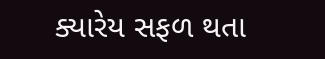ક્યારેય સફળ થતા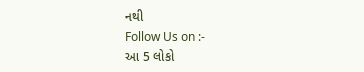નથી
Follow Us on :-
આ 5 લોકો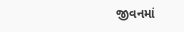જીવનમાં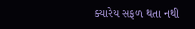ક્યારેય સફળ થતા નથી